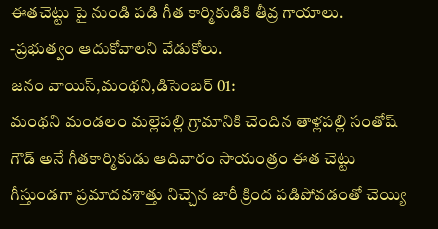ఈతచెట్టు పై నుండి పడి గీత కార్మికుడికి తీవ్ర గాయాలు.
-ప్రభుత్వం ఆదుకోవాలని వేడుకోలు.
జనం వాయిస్,మంథని,డిసెంబర్ 01:
మంథని మండలం మల్లెపల్లి గ్రామానికి చెందిన తాళ్లపల్లి సంతోష్ గౌడ్ అనే గీతకార్మికుడు ఆదివారం సాయంత్రం ఈత చెట్టు గీస్తుండగా ప్రమాదవశాత్తు నిచ్చెన జారీ క్రింద పడిపోవడంతో చెయ్యి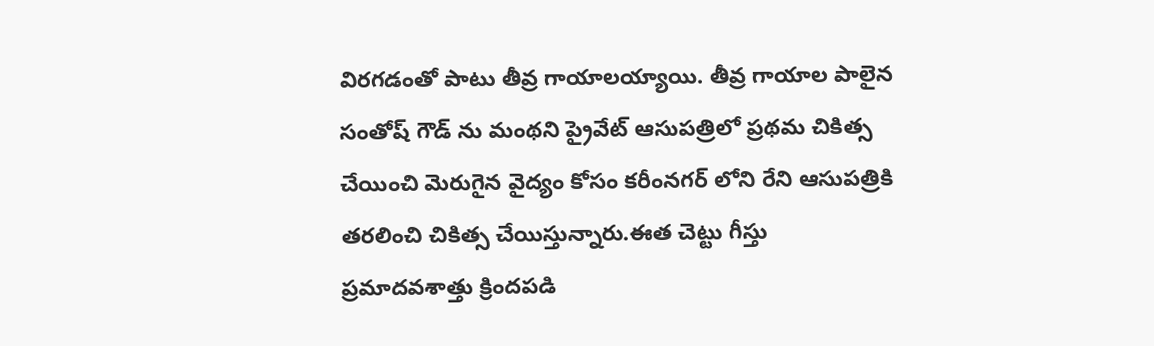విరగడంతో పాటు తీవ్ర గాయాలయ్యాయి. తీవ్ర గాయాల పాలైన సంతోష్ గౌడ్ ను మంథని ప్రైవేట్ ఆసుపత్రిలో ప్రథమ చికిత్స చేయించి మెరుగైన వైద్యం కోసం కరీంనగర్ లోని రేని ఆసుపత్రికి తరలించి చికిత్స చేయిస్తున్నారు.ఈత చెట్టు గీస్తు ప్రమాదవశాత్తు క్రిందపడి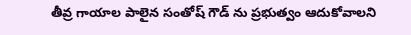తీవ్ర గాయాల పాలైన సంతోష్ గౌడ్ ను ప్రభుత్వం ఆదుకోవాలని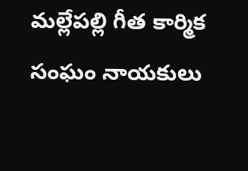మల్లేపల్లి గీత కార్మిక సంఘం నాయకులు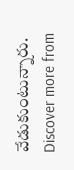వేడుకుంటున్నారు.
Discover more from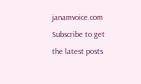janamvoice.com
Subscribe to get the latest posts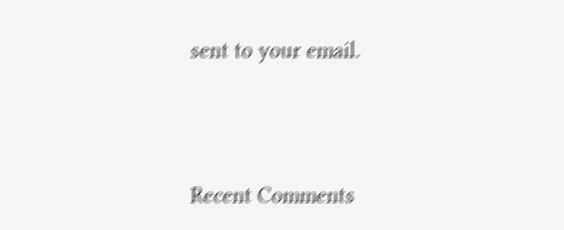sent to your email.





Recent Comments